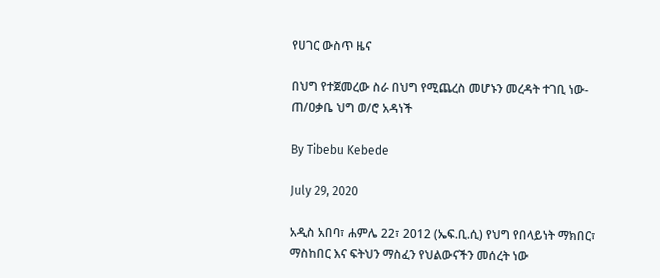የሀገር ውስጥ ዜና

በህግ የተጀመረው ስራ በህግ የሚጨረስ መሆኑን መረዳት ተገቢ ነው- ጠ/ዐቃቤ ህግ ወ/ሮ አዳነች

By Tibebu Kebede

July 29, 2020

አዲስ አበባ፣ ሐምሌ 22፣ 2012 (ኤፍ.ቢ.ሲ) የህግ የበላይነት ማክበር፣ ማስከበር እና ፍትህን ማስፈን የህልውናችን መሰረት ነው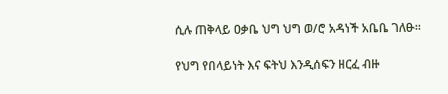ሲሉ ጠቅላይ ዐቃቤ ህግ ህግ ወ/ሮ አዳነች አቤቤ ገለፁ።

የህግ የበላይነት እና ፍትህ እንዲሰፍን ዘርፈ ብዙ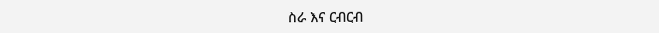ስራ እና ርብርብ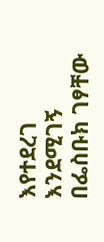እየተደረገ እንደሚገኝ በፌስቡክ ገፃቸው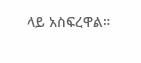ላይ አስፍረዋል።